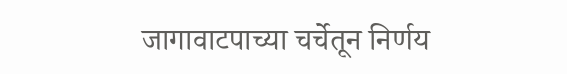जागावाटपाच्या चर्चेतून निर्णय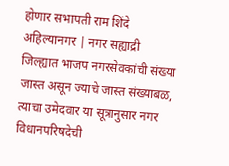होणार सभापती राम शिंदे
अहिल्यानगर | नगर सह्याद्री
जिल्ह्यात भाजप नगरसेवकांची संख्या जास्त असून ज्याचे जास्त संख्याबळ, त्याचा उमेदवार या सूत्रानुसार नगर विधानपरिषदेची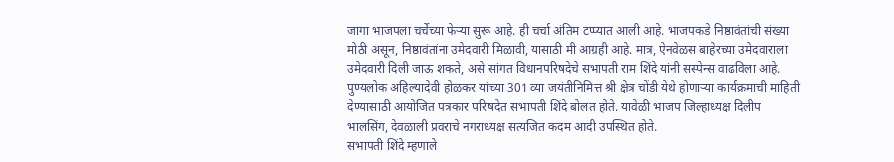जागा भाजपला चर्चेच्या फेऱ्या सुरू आहे. ही चर्चा अंतिम टप्प्यात आली आहे. भाजपकडे निष्ठावंतांची संख्या मोठी असून, निष्ठावंतांना उमेदवारी मिळावी, यासाठी मी आग्रही आहे. मात्र, ऐनवेळस बाहेरच्या उमेदवाराला उमेदवारी दिली जाऊ शकते, असे सांगत विधानपरिषदेचे सभापती राम शिंदे यांनी सस्पेन्स वाढविला आहे.
पुण्यलोक अहिल्यादेवी होळकर यांच्या 301 व्या जयंतीनिमित्त श्री क्षेत्र चोंडी येथे होणाऱ्या कार्यक्रमाची माहिती देण्यासाठी आयोजित पत्रकार परिषदेत सभापती शिंदे बोलत होते. यावेळी भाजप जिल्हाध्यक्ष दिलीप भालसिंग, देवळाली प्रवराचे नगराध्यक्ष सत्यजित कदम आदी उपस्थित होते.
सभापती शिंदे म्हणाले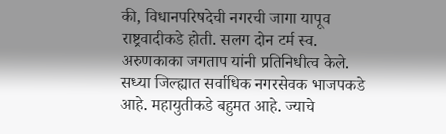की, विधानपरिषदेची नगरची जागा यापूव राष्ट्रवादीकडे होती. सलग दोन टर्म स्व. अरुणकाका जगताप यांनी प्रतिनिधीत्व केले. सध्या जिल्ह्यात सर्वाधिक नगरसेवक भाजपकडे आहे. महायुतीकडे बहुमत आहे. ज्याचे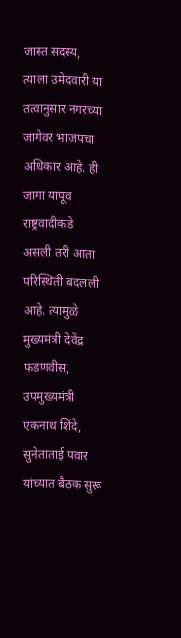जास्त सदस्य, त्याला उमेदवारी या तत्वानुसार नगरच्या जागेवर भाजपचा अधिकार आहे. ही जागा यापूव राष्ट्रवादीकडे असली तरी आता परिस्थिती बदलली आहे. त्यामुळे मुख्यमंत्री देवेंद्र फडणवीस, उपमुख्यमंत्री एकनाथ शिंदे, सुनेताताई पवार यांच्यात बैठक सुरू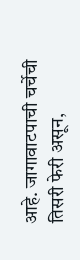आहे. जागावाटपाची चर्चेची तिसरी फेरी असून,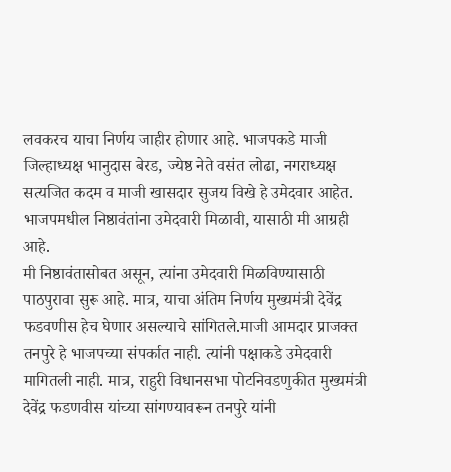लवकरच याचा निर्णय जाहीर होणार आहे. भाजपकडे माजी जिल्हाध्यक्ष भानुदास बेरड, ज्येष्ठ नेते वसंत लोढा, नगराध्यक्ष सत्यजित कदम व माजी खासदार सुजय विखे हे उमेदवार आहेत. भाजपमधील निष्ठावंतांना उमेदवारी मिळावी, यासाठी मी आग्रही आहे.
मी निष्ठावंतासोबत असून, त्यांना उमेदवारी मिळविण्यासाठी पाठपुरावा सुरू आहे. मात्र, याचा अंतिम निर्णय मुख्यमंत्री देवेंद्र फडवणीस हेच घेणार असल्याचे सांगितले.माजी आमदार प्राजक्त तनपुरे हे भाजपच्या संपर्कात नाही. त्यांनी पक्षाकडे उमेदवारी मागितली नाही. मात्र, राहुरी विधानसभा पोटनिवडणुकीत मुख्यमंत्री देवेंद्र फडणवीस यांच्या सांगण्यावरून तनपुरे यांनी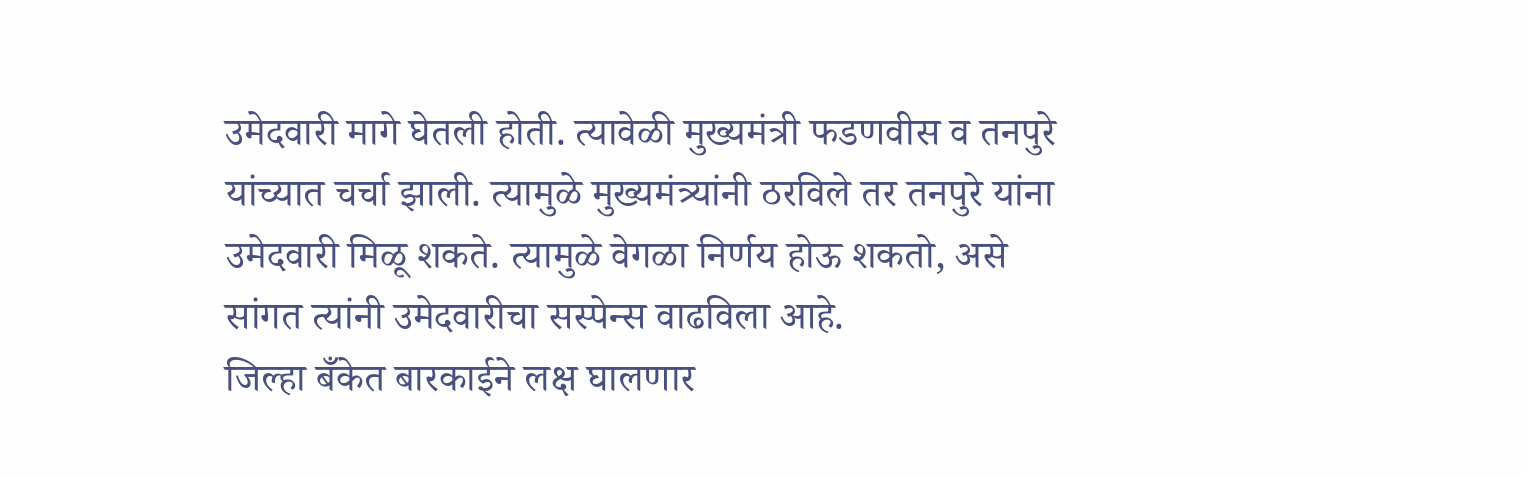उमेदवारी मागे घेतली होती. त्यावेळी मुख्यमंत्री फडणवीस व तनपुरे यांच्यात चर्चा झाली. त्यामुळे मुख्यमंत्र्यांनी ठरविले तर तनपुरे यांना उमेदवारी मिळू शकते. त्यामुळे वेगळा निर्णय होऊ शकतो, असे सांगत त्यांनी उमेदवारीचा सस्पेन्स वाढविला आहे.
जिल्हा बँकेत बारकाईने लक्ष घालणार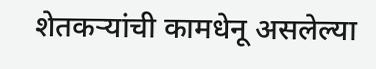शेतकऱ्यांची कामधेनू असलेल्या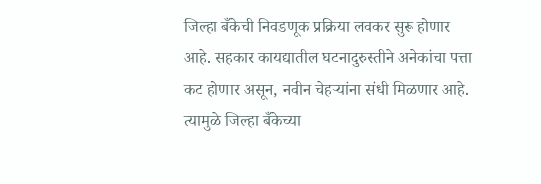जिल्हा बँकेची निवडणूक प्रक्रिया लवकर सुरू होणार आहे. सहकार कायद्यातील घटनादुरुस्तीने अनेकांचा पत्ता कट होणार असून, नवीन चेहऱ्यांना संधी मिळणार आहे. त्यामुळे जिल्हा बँकेच्या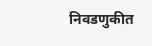निवडणुकीत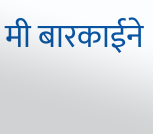मी बारकाईने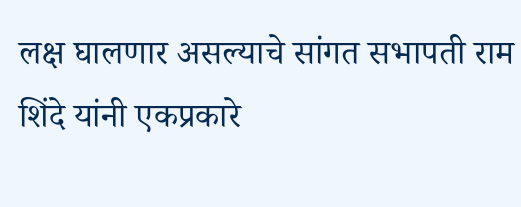लक्ष घालणार असल्याचे सांगत सभापती राम शिंदे यांनी एकप्रकारे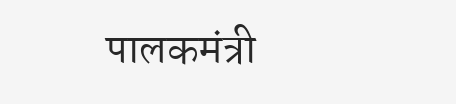पालकमंत्री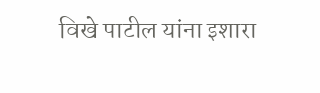विखे पाटील यांना इशारा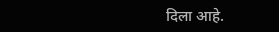दिला आहे.